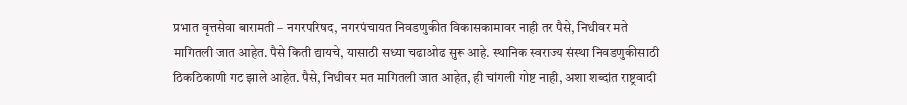प्रभात वृत्तसेवा बारामती – नगरपरिषद, नगरपंचायत निवडणुकीत विकासकामावर नाही तर पैसे, निधीवर मते मागितली जात आहेत. पैसे किती द्यायचे, यासाठी सध्या चढाओढ सुरू आहे. स्थानिक स्वराज्य संस्था निवडणुकीसाठी ठिकठिकाणी गट झाले आहेत. पैसे, निधीवर मत मागितली जात आहेत, ही चांगली गोष्ट नाही, अशा शब्दांत राष्ट्रवादी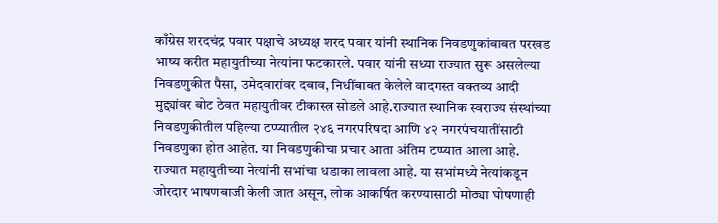काँग्रेस शरदचंद्र पवार पक्षाचे अध्यक्ष शरद पवार यांनी स्थानिक निवडणुकांबाबत परखड भाष्य करीत महायुतीच्या नेत्यांना फटकारले. पवार यांनी सध्या राज्यात सुरू असलेल्या निवडणुकीत पैसा, उमेदवारांवर दबाव, निधींबाबत केलेले वादगस्त वक्तव्य आदी मुद्द्यांवर बोट ठेवत महायुतीवर टीकास्त्र सोडले आहे.राज्यात स्थानिक स्वराज्य संस्थांच्या निवडणुकीतील पहिल्या टप्प्यातील २४६ नगरपरिषदा आणि ४२ नगरपंचयातींसाठी निवडणुका होत आहेत. या निवडणुकीचा प्रचार आता अंतिम टप्प्यात आला आहे. राज्यात महायुतीच्या नेत्यांनी सभांचा धडाका लावला आहे. या सभांमध्ये नेत्यांकडून जोरदार भाषणबाजी केली जात असून, लोक आकर्षित करण्यासाठी मोठ्या घोषणाही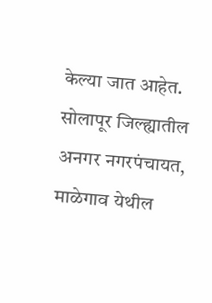केल्या जात आहेत. सोलापूर जिल्ह्यातील अनगर नगरपंचायत, माळेगाव येथील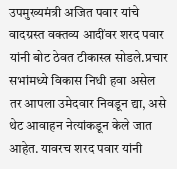उपमुख्यमंत्री अजित पवार यांचे वादग्रस्त वक्तव्य आदींवर शरद पवार यांनी बोट ठेवत टीकास्त्र सोडले.प्रचार सभांमध्ये विकास निधी हवा असेल तर आपला उमेदवार निवडून द्या, असे थेट आवाहन नेत्यांकडून केले जात आहेत. यावरच शरद पवार यांनी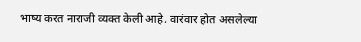भाष्य करत नाराजी व्यक्त केली आहे. वारंवार होत असलेल्या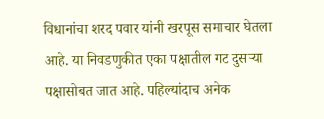विधानांचा शरद पवार यांनी खरपूस समाचार घेतला आहे. या निवडणुकीत एका पक्षातील गट दुसऱ्या पक्षासोबत जात आहे. पहिल्यांदाच अनेक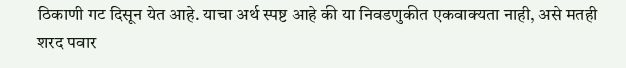ठिकाणी गट दिसून येत आहे. याचा अर्थ स्पष्ट आहे की या निवडणुकीत एकवाक्यता नाही, असे मतही शरद पवार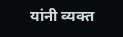यांनी व्यक्त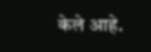केले आहे.